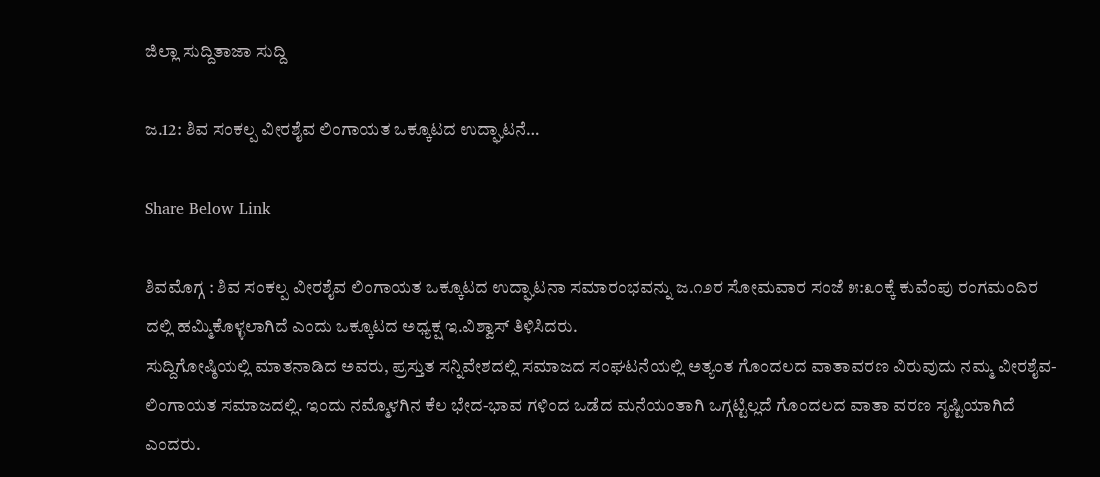ಜಿಲ್ಲಾ ಸುದ್ದಿತಾಜಾ ಸುದ್ದಿ

ಜ.12: ಶಿವ ಸಂಕಲ್ಪ ವೀರಶೈವ ಲಿಂಗಾಯತ ಒಕ್ಕೂಟದ ಉದ್ಘಾಟನೆ…

Share Below Link

ಶಿವಮೊಗ್ಗ : ಶಿವ ಸಂಕಲ್ಪ ವೀರಶೈವ ಲಿಂಗಾಯತ ಒಕ್ಕೂಟದ ಉದ್ಘಾಟನಾ ಸಮಾರಂಭವನ್ನು ಜ.೧೨ರ ಸೋಮವಾರ ಸಂಜೆ ೫:೩೦ಕ್ಕೆ ಕುವೆಂಪು ರಂಗಮಂದಿರ ದಲ್ಲಿ ಹಮ್ಮಿಕೊಳ್ಳಲಾಗಿದೆ ಎಂದು ಒಕ್ಕೂಟದ ಅಧ್ಯಕ್ಷ ಇ.ವಿಶ್ವಾಸ್ ತಿಳಿಸಿದರು.
ಸುದ್ದಿಗೋಷ್ಠಿಯಲ್ಲಿ ಮಾತನಾಡಿದ ಅವರು, ಪ್ರಸ್ತುತ ಸನ್ನಿವೇಶದಲ್ಲಿ ಸಮಾಜದ ಸಂಘಟನೆಯಲ್ಲಿ ಅತ್ಯಂತ ಗೊಂದಲದ ವಾತಾವರಣ ವಿರುವುದು ನಮ್ಮ ವೀರಶೈವ- ಲಿಂಗಾಯತ ಸಮಾಜದಲ್ಲಿ. ಇಂದು ನಮ್ಮೊಳಗಿನ ಕೆಲ ಭೇದ-ಭಾವ ಗಳಿಂದ ಒಡೆದ ಮನೆಯಂತಾಗಿ ಒಗ್ಗಟ್ಟಿಲ್ಲದೆ ಗೊಂದಲದ ವಾತಾ ವರಣ ಸೃಷ್ಟಿಯಾಗಿದೆ ಎಂದರು.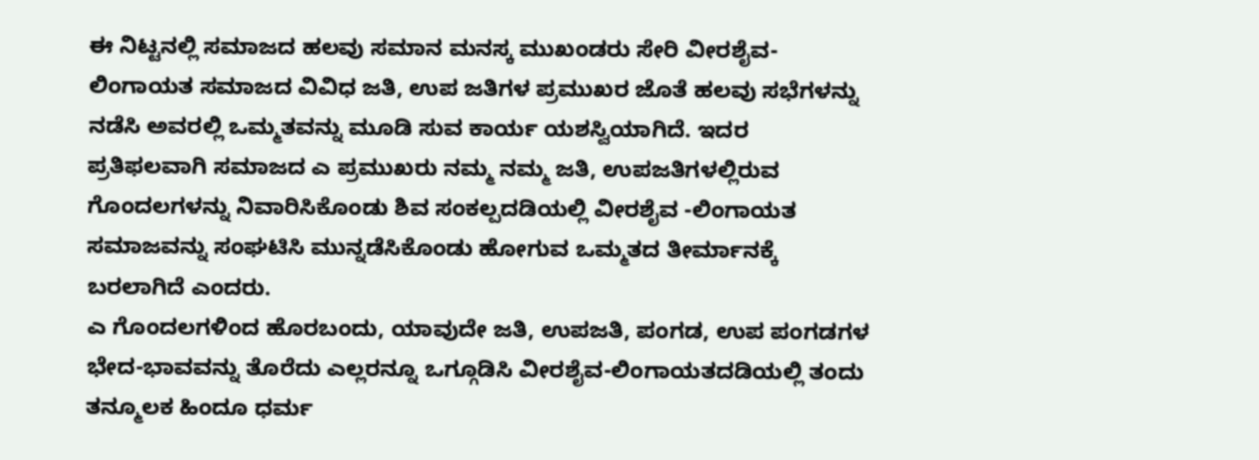ಈ ನಿಟ್ಟನಲ್ಲಿ ಸಮಾಜದ ಹಲವು ಸಮಾನ ಮನಸ್ಕ ಮುಖಂಡರು ಸೇರಿ ವೀರಶೈವ- ಲಿಂಗಾಯತ ಸಮಾಜದ ವಿವಿಧ ಜತಿ, ಉಪ ಜತಿಗಳ ಪ್ರಮುಖರ ಜೊತೆ ಹಲವು ಸಭೆಗಳನ್ನು ನಡೆಸಿ ಅವರಲ್ಲಿ ಒಮ್ಮತವನ್ನು ಮೂಡಿ ಸುವ ಕಾರ್ಯ ಯಶಸ್ವಿಯಾಗಿದೆ. ಇದರ ಪ್ರತಿಫಲವಾಗಿ ಸಮಾಜದ ಎ ಪ್ರಮುಖರು ನಮ್ಮ ನಮ್ಮ ಜತಿ, ಉಪಜತಿಗಳಲ್ಲಿರುವ ಗೊಂದಲಗಳನ್ನು ನಿವಾರಿಸಿಕೊಂಡು ಶಿವ ಸಂಕಲ್ಪದಡಿಯಲ್ಲಿ ವೀರಶೈವ -ಲಿಂಗಾಯತ ಸಮಾಜವನ್ನು ಸಂಘಟಿಸಿ ಮುನ್ನಡೆಸಿಕೊಂಡು ಹೋಗುವ ಒಮ್ಮತದ ತೀರ್ಮಾನಕ್ಕೆ ಬರಲಾಗಿದೆ ಎಂದರು.
ಎ ಗೊಂದಲಗಳಿಂದ ಹೊರಬಂದು, ಯಾವುದೇ ಜತಿ, ಉಪಜತಿ, ಪಂಗಡ, ಉಪ ಪಂಗಡಗಳ ಭೇದ-ಭಾವವನ್ನು ತೊರೆದು ಎಲ್ಲರನ್ನೂ ಒಗ್ಗೂಡಿಸಿ ವೀರಶೈವ-ಲಿಂಗಾಯತದಡಿಯಲ್ಲಿ ತಂದು ತನ್ಮೂಲಕ ಹಿಂದೂ ಧರ್ಮ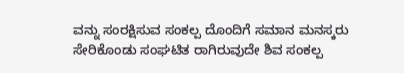ವನ್ನು ಸಂರಕ್ಷಿಸುವ ಸಂಕಲ್ಪ ದೊಂದಿಗೆ ಸಮಾನ ಮನಸ್ಕರು ಸೇರಿಕೊಂಡು ಸಂಘಟಿತ ರಾಗಿರುವುದೇ ಶಿವ ಸಂಕಲ್ಪ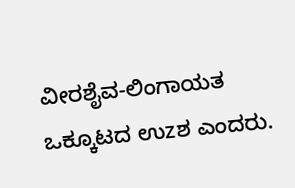ವೀರಶೈವ-ಲಿಂಗಾಯತ ಒಕ್ಕೂಟದ ಉzಶ ಎಂದರು.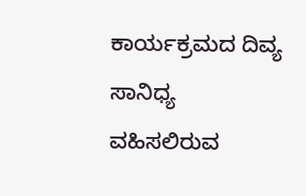ಕಾರ್ಯಕ್ರಮದ ದಿವ್ಯ ಸಾನಿಧ್ಯ ವಹಿಸಲಿರುವ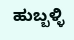ಹುಬ್ಬಳ್ಳಿ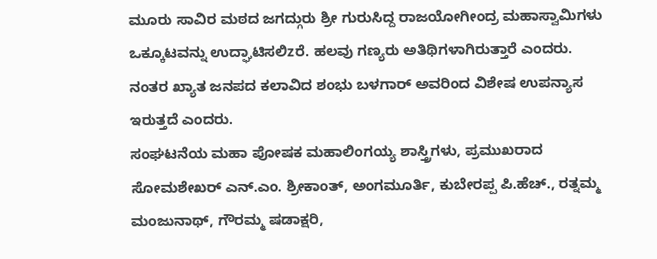ಮೂರು ಸಾವಿರ ಮಠದ ಜಗದ್ಗುರು ಶ್ರೀ ಗುರುಸಿದ್ದ ರಾಜಯೋಗೀಂದ್ರ ಮಹಾಸ್ವಾಮಿಗಳು ಒಕ್ಕೂಟವನ್ನು ಉದ್ಘಾಟಿಸಲಿzರೆ. ಹಲವು ಗಣ್ಯರು ಅತಿಥಿಗಳಾಗಿರುತ್ತಾರೆ ಎಂದರು. ನಂತರ ಖ್ಯಾತ ಜನಪದ ಕಲಾವಿದ ಶಂಭು ಬಳಗಾರ್ ಅವರಿಂದ ವಿಶೇಷ ಉಪನ್ಯಾಸ ಇರುತ್ತದೆ ಎಂದರು.
ಸಂಘಟನೆಯ ಮಹಾ ಪೋಷಕ ಮಹಾಲಿಂಗಯ್ಯ ಶಾಸ್ತ್ರಿಗಳು, ಪ್ರಮುಖರಾದ ಸೋಮಶೇಖರ್ ಎನ್.ಎಂ. ಶ್ರೀಕಾಂತ್, ಅಂಗಮೂರ್ತಿ, ಕುಬೇರಪ್ಪ ಪಿ.ಹೆಚ್., ರತ್ನಮ್ಮ ಮಂಜುನಾಥ್, ಗೌರಮ್ಮ ಷಡಾಕ್ಷರಿ,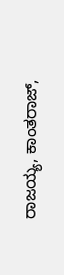ರಾಜಯ್ಯ, ಕಾಂತರಾಜ್,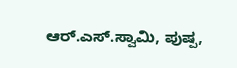ಆರ್.ಎಸ್.ಸ್ವಾಮಿ, ಪುಷ್ಪ,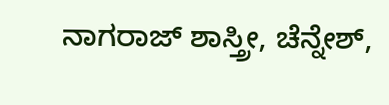ನಾಗರಾಜ್ ಶಾಸ್ತ್ರೀ, ಚೆನ್ನೇಶ್,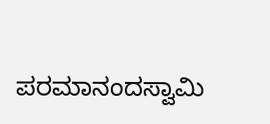ಪರಮಾನಂದಸ್ವಾಮಿ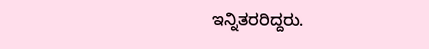ಇನ್ನಿತರರಿದ್ದರು.